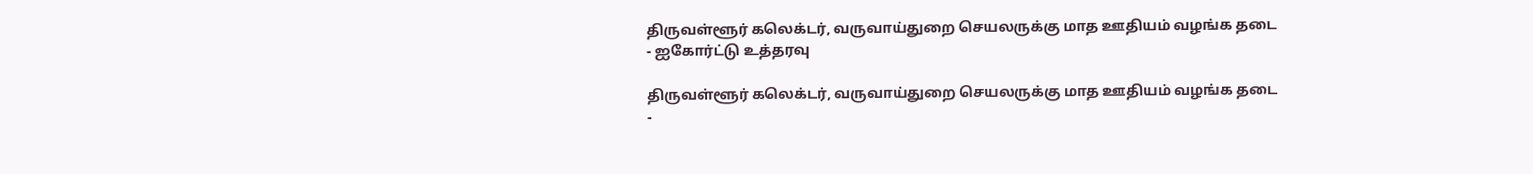திருவள்ளூர் கலெக்டர், வருவாய்துறை செயலருக்கு மாத ஊதியம் வழங்க தடை - ஐகோர்ட்டு உத்தரவு

திருவள்ளூர் கலெக்டர், வருவாய்துறை செயலருக்கு மாத ஊதியம் வழங்க தடை -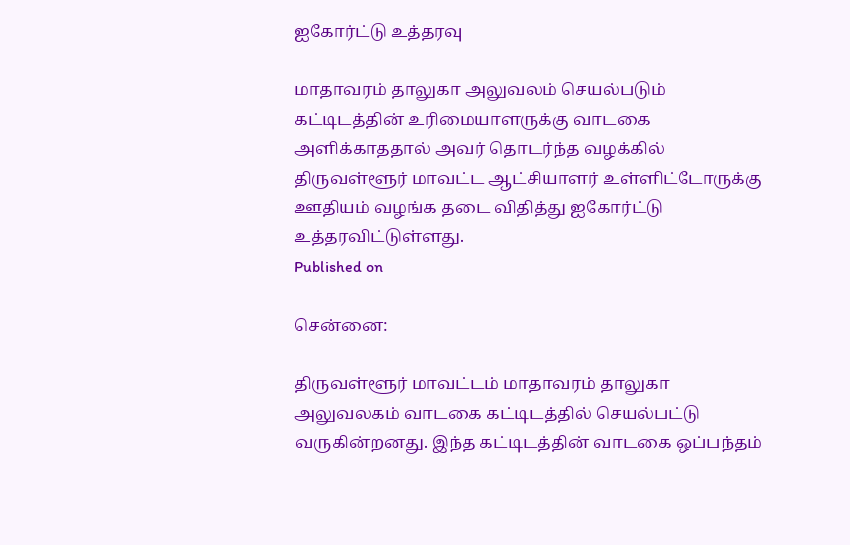ஐகோர்ட்டு உத்தரவு

மாதாவரம் தாலுகா அலுவலம் செயல்படும் கட்டிடத்தின் உரிமையாளருக்கு வாடகை அளிக்காததால் அவர் தொடர்ந்த வழக்கில் திருவள்ளூர் மாவட்ட ஆட்சியாளர் உள்ளிட்டோருக்கு ஊதியம் வழங்க தடை விதித்து ஐகோர்ட்டு உத்தரவிட்டுள்ளது.
Published on

சென்னை:

திருவள்ளூர் மாவட்டம் மாதாவரம் தாலுகா அலுவலகம் வாடகை கட்டிடத்தில் செயல்பட்டு வருகின்றனது. இந்த கட்டிடத்தின் வாடகை ஒப்பந்தம்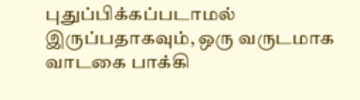புதுப்பிக்கப்படாமல் இருப்பதாகவும், ஒரு வருடமாக வாடகை பாக்கி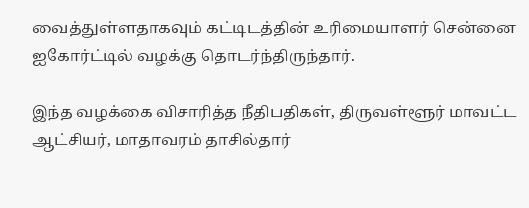வைத்துள்ளதாகவும் கட்டிடத்தின் உரிமையாளர் சென்னை ஐகோர்ட்டில் வழக்கு தொடர்ந்திருந்தார்.

இந்த வழக்கை விசாரித்த நீதிபதிகள், திருவள்ளூர் மாவட்ட ஆட்சியர், மாதாவரம் தாசில்தார்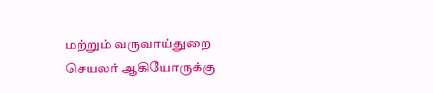மற்றும் வருவாய்துறை செயலர் ஆகியோருக்கு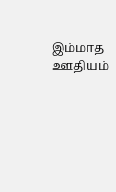இம்மாத ஊதியம்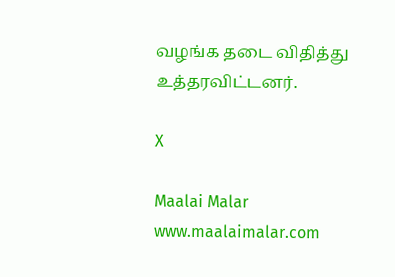வழங்க தடை விதித்து உத்தரவிட்டனர்.

X

Maalai Malar
www.maalaimalar.com